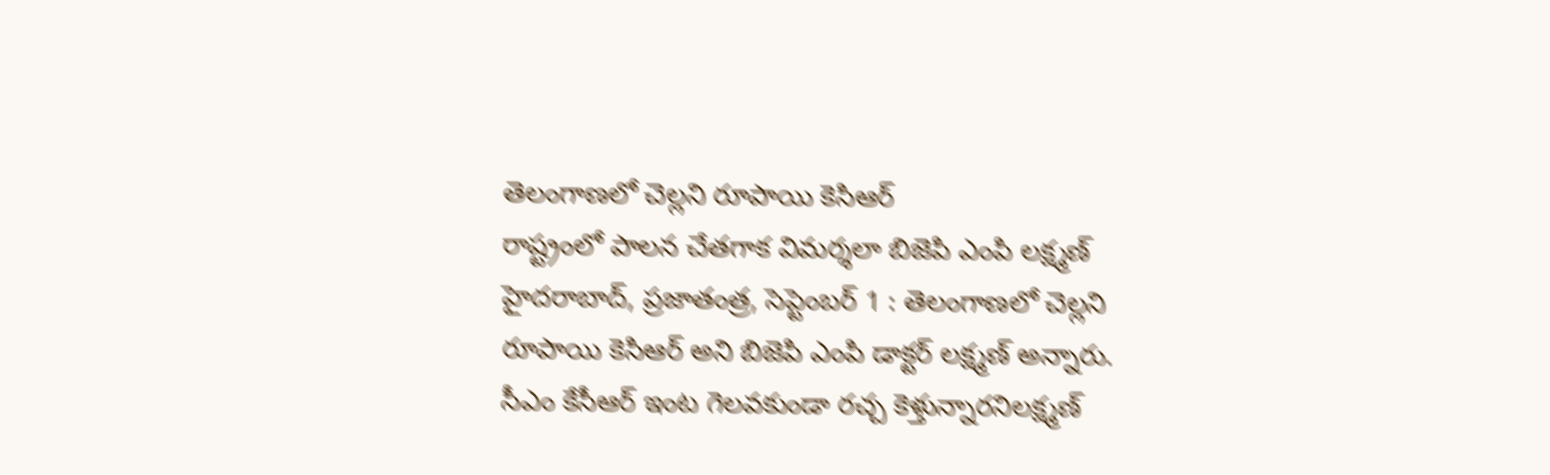తెలంగాణలో చెల్లని రూపాయి కెసిఆర్
రాష్ట్రంలో పాలన చేతగాక విమర్శలా బిజెపి ఎంపి లక్ష్మణ్ హైదరాబాద్, ప్రజాతంత్ర, సెప్టెంబర్ 1 : తెలంగాణలో చెల్లని రూపాయి కెసిఆర్ అని బిజెపి ఎంపి డాక్టర్ లక్ష్మణ్ అన్నారు. సీఎం కేసీఆర్ ఇంట గెలవకుండా రచ్చ కెళ్తున్నారనిలక్ష్మణ్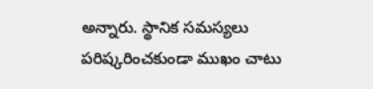అన్నారు. స్థానిక సమస్యలు పరిష్కరించకుండా ముఖం చాటు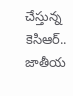చేస్తున్న కెసిఆర్.. జాతీయ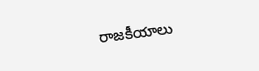రాజకీయాలు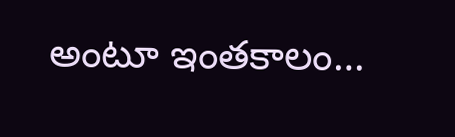అంటూ ఇంతకాలం…